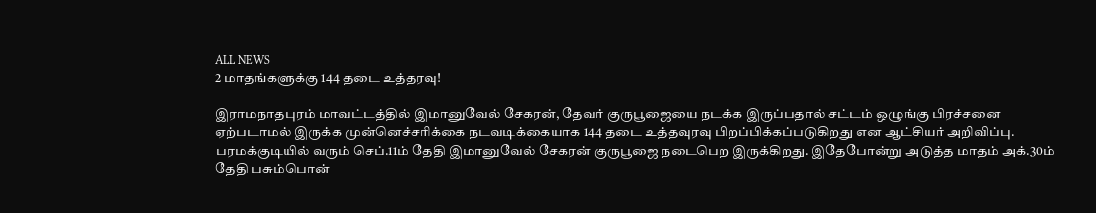ALL NEWS
2 மாதங்களுக்கு 144 தடை உத்தரவு!

இராமநாதபுரம் மாவட்டத்தில் இமானுவேல் சேகரன், தேவர் குருபூஜையை நடக்க இருப்பதால் சட்டம் ஒழுங்கு பிரச்சனை ஏற்படாமல் இருக்க முன்னெச்சரிக்கை நடவடிக்கையாக 144 தடை உத்தவுரவு பிறப்பிக்கப்படுகிறது என ஆட்சியர் அறிவிப்பு.
பரமக்குடியில் வரும் செப்.11ம் தேதி இமானுவேல் சேகரன் குருபூஜை நடைபெற இருக்கிறது. இதேபோன்று அடுத்த மாதம் அக்.30ம் தேதி பசும்பொன்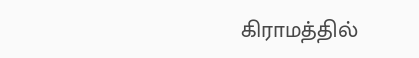கிராமத்தில்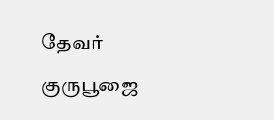தேவர் குருபூஜை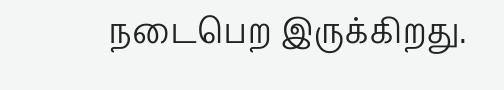நடைபெற இருக்கிறது.